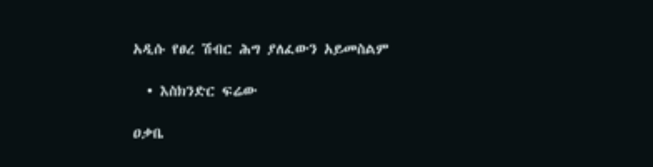አዲሱ የፀረ ሽብር ሕግ ያለፈውን አይመስልም

  • እስክንድር ፍሬው

ዐቃቤ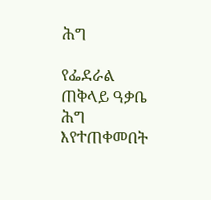ሕግ

የፌደራል ጠቅላይ ዓቃቤ ሕግ እየተጠቀመበት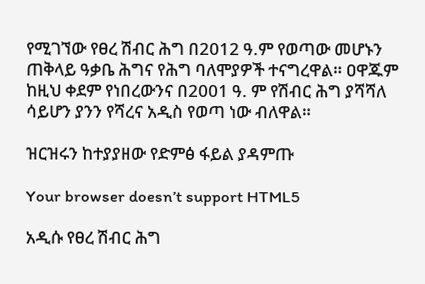የሚገኘው የፀረ ሽብር ሕግ በ2012 ዓ.ም የወጣው መሆኑን ጠቅላይ ዓቃቤ ሕግና የሕግ ባለሞያዎች ተናግረዋል። ዐዋጁም ከዚህ ቀደም የነበረውንና በ2001 ዓ. ም የሽብር ሕግ ያሻሻለ ሳይሆን ያንን የሻረና አዲስ የወጣ ነው ብለዋል።

ዝርዝሩን ከተያያዘው የድምፅ ፋይል ያዳምጡ

Your browser doesn’t support HTML5

አዲሱ የፀረ ሽብር ሕግ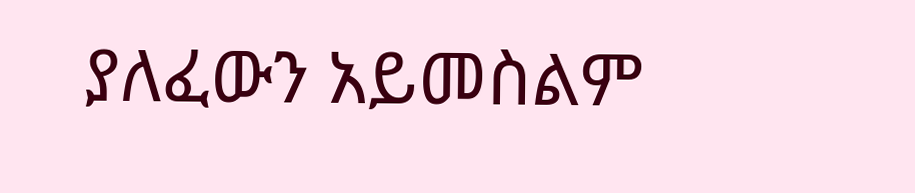ያለፈውን አይመስልም